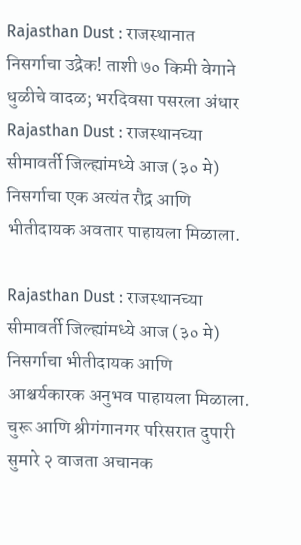Rajasthan Dust : राजस्थानात निसर्गाचा उद्रेक! ताशी ७० किमी वेगाने धुळीचे वादळ; भरदिवसा पसरला अंधार
Rajasthan Dust : राजस्थानच्या सीमावर्ती जिल्ह्यांमध्ये आज (३० मे) निसर्गाचा एक अत्यंत रौद्र आणि भीतीदायक अवतार पाहायला मिळाला.

Rajasthan Dust : राजस्थानच्या सीमावर्ती जिल्ह्यांमध्ये आज (३० मे) निसर्गाचा भीतीदायक आणि आश्चर्यकारक अनुभव पाहायला मिळाला. चुरू आणि श्रीगंगानगर परिसरात दुपारी सुमारे २ वाजता अचानक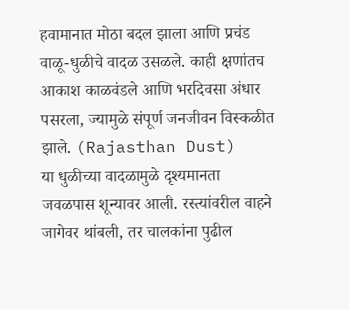हवामानात मोठा बदल झाला आणि प्रचंड वाळू-धुळीचे वादळ उसळले. काही क्षणांतच आकाश काळवंडले आणि भरदिवसा अंधार पसरला, ज्यामुळे संपूर्ण जनजीवन विस्कळीत झाले. (Rajasthan Dust)
या धुळीच्या वादळामुळे दृश्यमानता जवळपास शून्यावर आली. रस्त्यांवरील वाहने जागेवर थांबली, तर चालकांना पुढील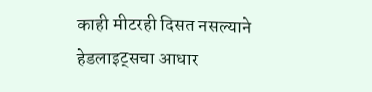काही मीटरही दिसत नसल्याने हेडलाइट्सचा आधार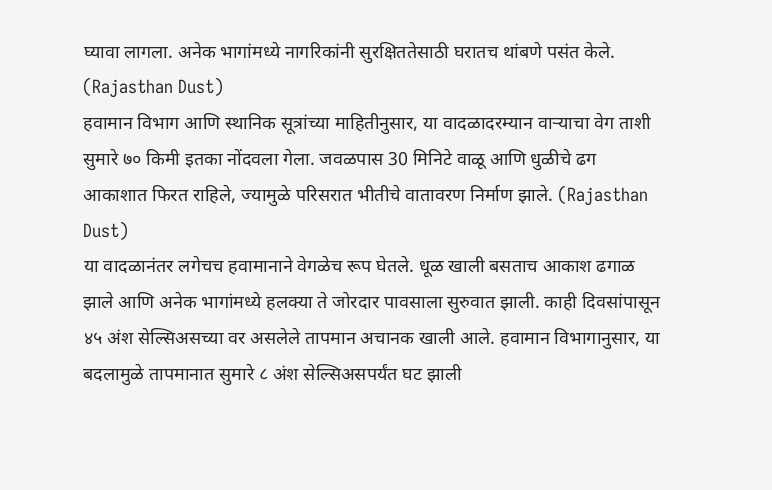घ्यावा लागला. अनेक भागांमध्ये नागरिकांनी सुरक्षिततेसाठी घरातच थांबणे पसंत केले. (Rajasthan Dust)
हवामान विभाग आणि स्थानिक सूत्रांच्या माहितीनुसार, या वादळादरम्यान वाऱ्याचा वेग ताशी सुमारे ७० किमी इतका नोंदवला गेला. जवळपास 30 मिनिटे वाळू आणि धुळीचे ढग आकाशात फिरत राहिले, ज्यामुळे परिसरात भीतीचे वातावरण निर्माण झाले. (Rajasthan Dust)
या वादळानंतर लगेचच हवामानाने वेगळेच रूप घेतले. धूळ खाली बसताच आकाश ढगाळ झाले आणि अनेक भागांमध्ये हलक्या ते जोरदार पावसाला सुरुवात झाली. काही दिवसांपासून ४५ अंश सेल्सिअसच्या वर असलेले तापमान अचानक खाली आले. हवामान विभागानुसार, या बदलामुळे तापमानात सुमारे ८ अंश सेल्सिअसपर्यंत घट झाली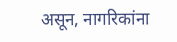असून, नागरिकांना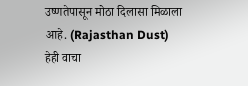उष्णतेपासून मोठा दिलासा मिळाला आहे. (Rajasthan Dust)
हेही वाचा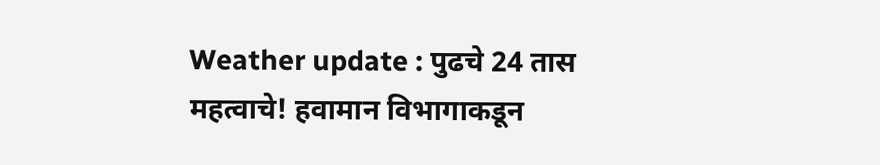Weather update : पुढचे 24 तास महत्वाचे! हवामान विभागाकडून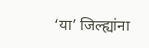‘या’ जिल्ह्यांना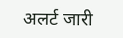अलर्ट जारी